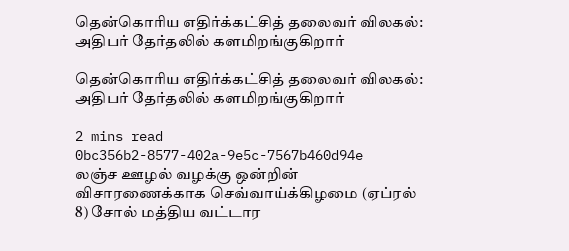தென்கொரிய எதிர்க்கட்சித் தலைவர் விலகல்: அதிபர் தேர்தலில் களமிறங்குகிறார்

தென்கொரிய எதிர்க்கட்சித் தலைவர் விலகல்: அதிபர் தேர்தலில் களமிறங்குகிறார்

2 mins read
0bc356b2-8577-402a-9e5c-7567b460d94e
லஞ்ச ஊழல் வழக்கு ஒன்றின் விசாரணைக்காக செவ்வாய்க்கிழமை (ஏப்ரல் 8) சோல் மத்திய வட்டார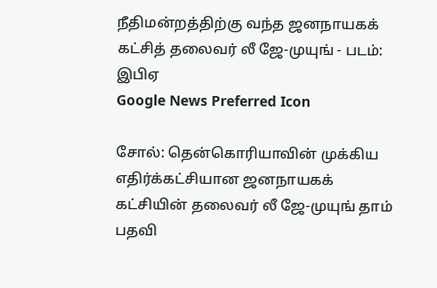நீதிமன்றத்திற்கு வந்த ஜனநாயகக் கட்சித் தலைவர் லீ ஜே-முயுங் - படம்: இபிஏ
Google News Preferred Icon

சோல்: தென்கொரியாவின் முக்கிய எதிர்க்கட்சியான ஜனநாயகக் கட்சியின் தலைவர் லீ ஜே-முயுங் தாம் பதவி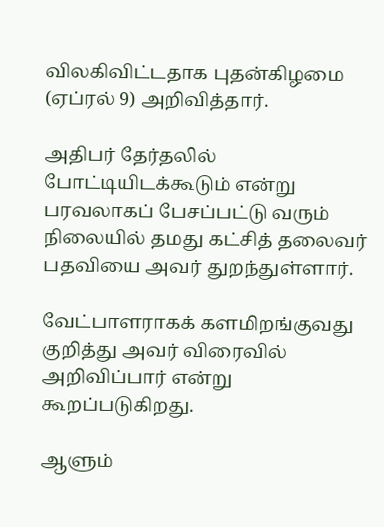விலகிவிட்டதாக புதன்கிழமை (ஏப்ரல் 9) அறிவித்தார்.

அதிபர் தேர்தலில் போட்டியிடக்கூடும் என்று பரவலாகப் பேசப்பட்டு வரும் நிலையில் தமது கட்சித் தலைவர் பதவியை அவர் துறந்துள்ளார்.

வேட்பாளராகக் களமிறங்குவது குறித்து அவர் விரைவில் அறிவிப்பார் என்று கூறப்படுகிறது.

ஆளும்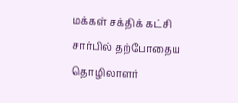மக்கள் சக்திக் கட்சி சார்பில் தற்போதைய தொழிலாளர்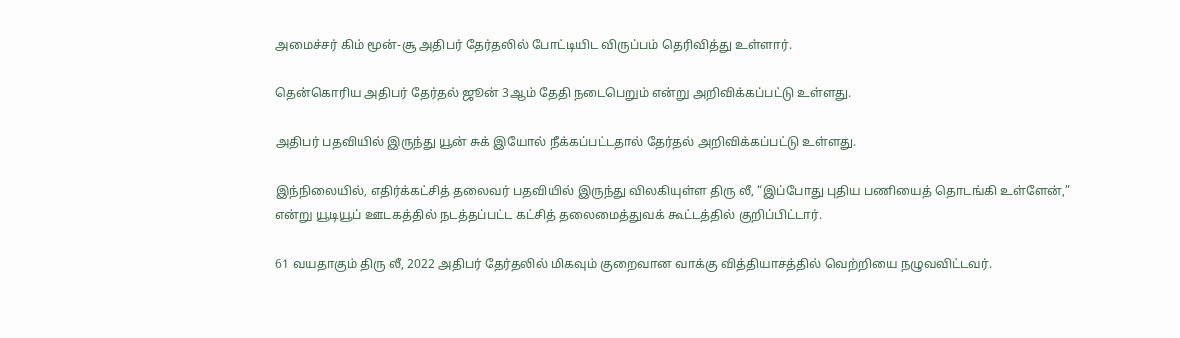அமைச்சர் கிம் மூன்-சூ அதிபர் தேர்தலில் போட்டியிட விருப்பம் தெரிவித்து உள்ளார்.

தென்கொரிய அதிபர் தேர்தல் ஜூன் 3ஆம் தேதி நடைபெறும் என்று அறிவிக்கப்பட்டு உள்ளது.

அதிபர் பதவியில் இருந்து யூன் சுக் இயோல் நீக்கப்பட்டதால் தேர்தல் அறிவிக்கப்பட்டு உள்ளது.

இந்நிலையில், எதிர்க்கட்சித் தலைவர் பதவியில் இருந்து விலகியுள்ள திரு லீ, “இப்போது புதிய பணியைத் தொடங்கி உள்ளேன்,” என்று யூடியூப் ஊடகத்தில் நடத்தப்பட்ட கட்சித் தலைமைத்துவக் கூட்டத்தில் குறிப்பிட்டார்.

61 வயதாகும் திரு லீ, 2022 அதிபர் தேர்தலில் மிகவும் குறைவான வாக்கு வித்தியாசத்தில் வெற்றியை நழுவவிட்டவர்.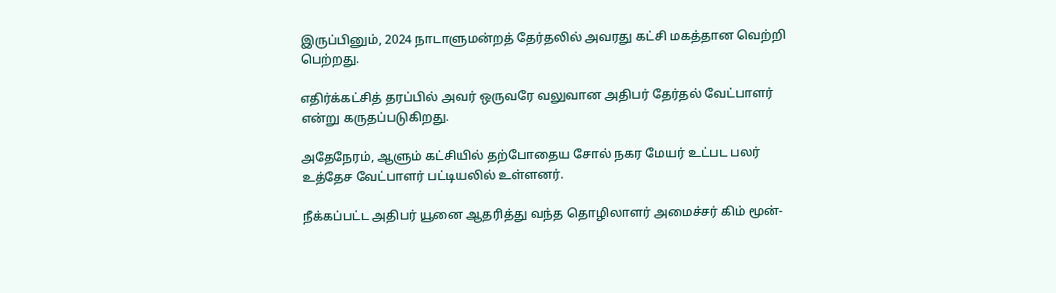இருப்பினும், 2024 நாடாளுமன்றத் தேர்தலில் அவரது கட்சி மகத்தான வெற்றி பெற்றது.

எதிர்க்கட்சித் தரப்பில் அவர் ஒருவரே வலுவான அதிபர் தேர்தல் வேட்பாளர் என்று கருதப்படுகிறது.

அதேநேரம், ஆளும் கட்சியில் தற்போதைய சோல் நகர மேயர் உட்பட பலர் உத்தேச வேட்பாளர் பட்டியலில் உள்ளனர்.

நீக்கப்பட்ட அதிபர் யூனை ஆதரித்து வந்த தொழிலாளர் அமைச்சர் கிம் மூன்-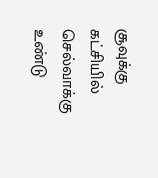சூவுக்கு கட்சியில் செல்வாக்கு உண்டு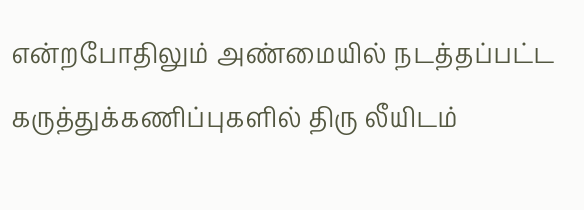என்றபோதிலும் அண்மையில் நடத்தப்பட்ட கருத்துக்கணிப்புகளில் திரு லீயிடம்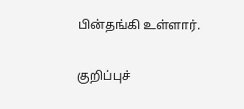பின்தங்கி உள்ளார்.

குறிப்புச்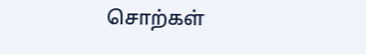சொற்கள்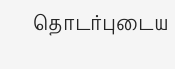தொடர்புடைய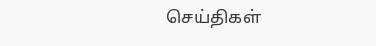செய்திகள்